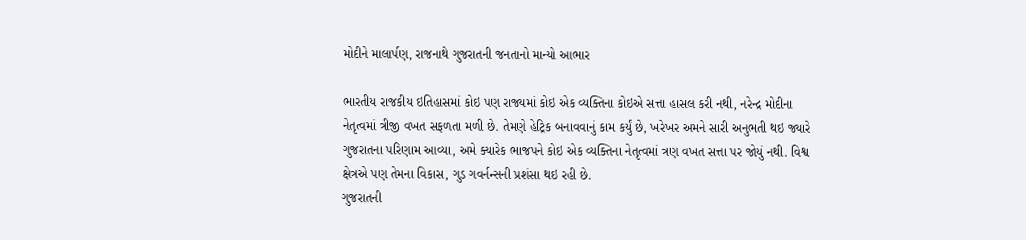મોદીને માલાર્પણ, રાજનાથે ગુજરાતની જનતાનો માન્યો આભાર

ભારતીય રાજકીય ઇતિહાસમાં કોઇ પણ રાજ્યમાં કોઇ એક વ્યક્તિના કોઇએ સત્તા હાસલ કરી નથી, નરેન્દ્ર મોદીના નેતૃત્વમાં ત્રીજી વખત સફળતા મળી છે. તેમણે હેટ્રિક બનાવવાનું કામ કર્યું છે, ખરેખર અમને સારી અનુભતી થઇ જ્યારે ગુજરાતના પરિણામ આવ્યા, અમે ક્યારેક ભાજપને કોઇ એક વ્યક્તિના નેતૃત્વમાં ત્રણ વખત સત્તા પર જોયું નથી. વિશ્વ ક્ષેત્રએ પણ તેમના વિકાસ, ગુડ ગવર્નન્સની પ્રશંસા થઇ રહી છે.
ગુજરાતની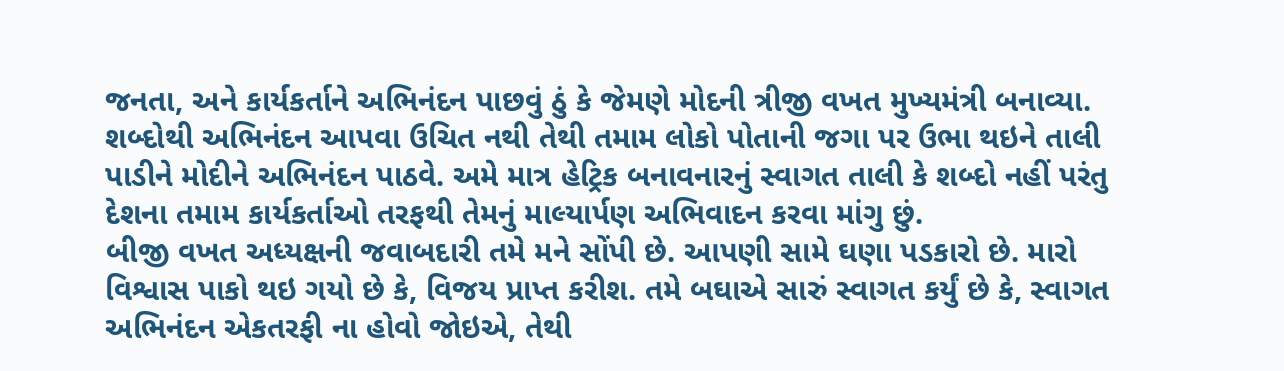જનતા, અને કાર્યકર્તાને અભિનંદન પાછવું ઠું કે જેમણે મોદની ત્રીજી વખત મુખ્યમંત્રી બનાવ્યા. શબ્દોથી અભિનંદન આપવા ઉચિત નથી તેથી તમામ લોકો પોતાની જગા પર ઉભા થઇને તાલી પાડીને મોદીને અભિનંદન પાઠવે. અમે માત્ર હેટ્રિક બનાવનારનું સ્વાગત તાલી કે શબ્દો નહીં પરંતુ દેશના તમામ કાર્યકર્તાઓ તરફથી તેમનું માલ્યાર્પણ અભિવાદન કરવા માંગુ છું.
બીજી વખત અધ્યક્ષની જવાબદારી તમે મને સોંપી છે. આપણી સામે ઘણા પડકારો છે. મારો વિશ્વાસ પાકો થઇ ગયો છે કે, વિજય પ્રાપ્ત કરીશ. તમે બઘાએ સારું સ્વાગત કર્યું છે કે, સ્વાગત અભિનંદન એકતરફી ના હોવો જોઇએ, તેથી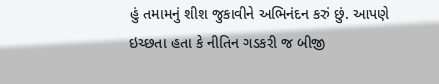હું તમામનું શીશ જુકાવીને અભિનંદન કરું છું. આપણે ઇચ્છતા હતા કે નીતિન ગડકરી જ બીજી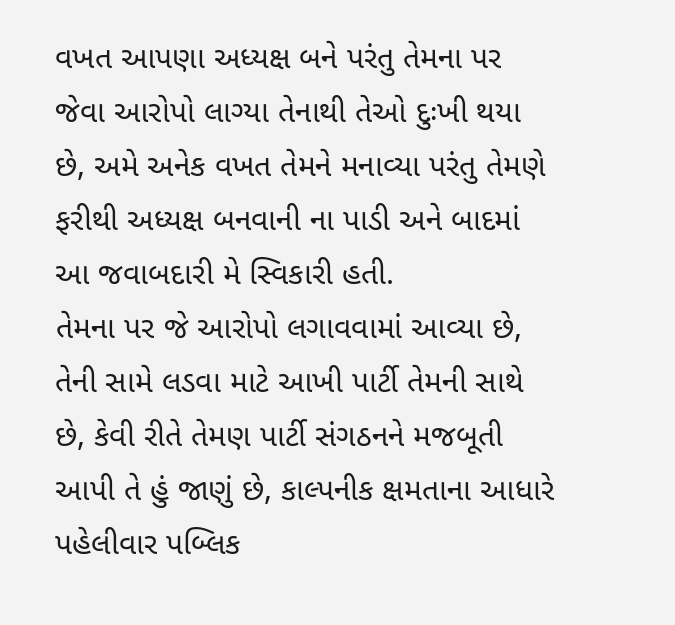વખત આપણા અધ્યક્ષ બને પરંતુ તેમના પર જેવા આરોપો લાગ્યા તેનાથી તેઓ દુઃખી થયા છે, અમે અનેક વખત તેમને મનાવ્યા પરંતુ તેમણે ફરીથી અધ્યક્ષ બનવાની ના પાડી અને બાદમાં આ જવાબદારી મે સ્વિકારી હતી.
તેમના પર જે આરોપો લગાવવામાં આવ્યા છે, તેની સામે લડવા માટે આખી પાર્ટી તેમની સાથે છે, કેવી રીતે તેમણ પાર્ટી સંગઠનને મજબૂતી આપી તે હું જાણું છે, કાલ્પનીક ક્ષમતાના આધારે પહેલીવાર પબ્લિક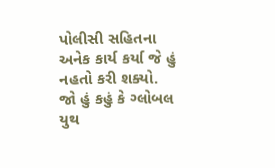પોલીસી સહિતના અનેક કાર્ય કર્યા જે હું નહતો કરી શક્યો.
જો હું કહું કે ગ્લોબલ યુથ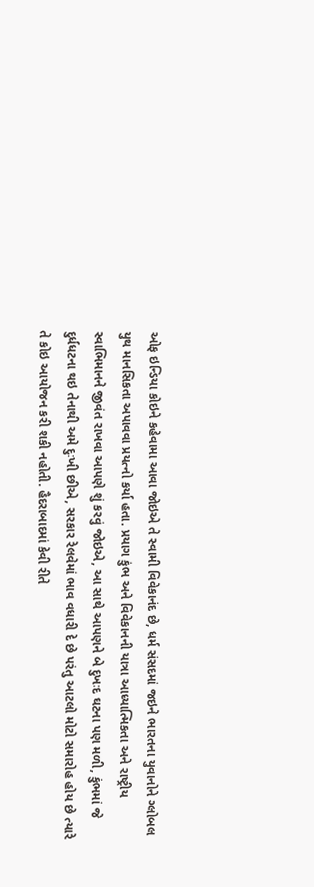ઓફ ઇન્ડિયા કોઇને કહેવામા આવા જોઇએ તે સ્વામી વિવેકાનંદ છે, ધર્મ સંસદમાં જઇને ભારતના યુવાનોને ગ્લોબલ યુથ માનસિકતા અપાવવા પ્રયત્નો કર્યા હતા. પ્રયાગ કુંભ અને વિવેકાનની યાત્રા આધ્યાત્મિકતા અને રાષ્ટ્રીય સ્વાભિમાનને જીવંત રાખવા આપણે શું કરવું જોઇએ, આ સાથે આપણને બે દુખઃદ ઘટના પણ મળી, કુંભમાં જે દુર્ધધટના થઇ તેનાથી અમે દુઃખી છીએ, સરકાર રેલવેમાં ભાવ વધારી દે છે પરંતુ આટલો મોટો સમારોહ હોય છે ત્યારે તે કોઇ આયોજન કરી શકી નહોતી. હૈદરાબાદમાં કેવી રીતે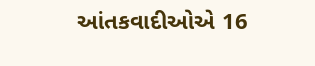આંતકવાદીઓએ 16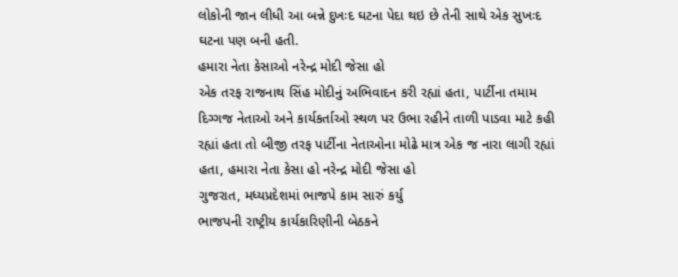લોકોની જાન લીધી આ બન્ને દુખઃદ ઘટના પેદા થઇ છે તેની સાથે એક સુખઃદ ઘટના પણ બની હતી.
હમારા નેતા કેસાઓ નરેન્દ્ર મોદી જેસા હો
એક તરફ રાજનાથ સિંહ મોદીનું અભિવાદન કરી રહ્યાં હતા, પાર્ટીના તમામ દિગ્ગજ નેતાઓ અને કાર્યકર્તાઓ સ્થળ પર ઉભા રહીને તાળી પાડવા માટે કહી રહ્યાં હતા તો બીજી તરફ પાર્ટીના નેતાઓના મોઢે માત્ર એક જ નારા લાગી રહ્યાં હતા, હમારા નેતા કેસા હો નરેન્દ્ર મોદી જેસા હો
ગુજરાત, મધ્યપ્રદેશમાં ભાજપે કામ સારું કર્યુ
ભાજપની રાષ્ટ્રીય કાર્યકારિણીની બેઠકને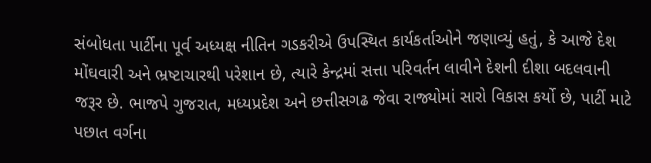સંબોધતા પાર્ટીના પૂર્વ અધ્યક્ષ નીતિન ગડકરીએ ઉપસ્થિત કાર્યકર્તાઓને જણાવ્યું હતું, કે આજે દેશ મોંઘવારી અને ભ્રષ્ટાચારથી પરેશાન છે, ત્યારે કેન્દ્રમાં સત્તા પરિવર્તન લાવીને દેશની દીશા બદલવાની જરૂર છે. ભાજપે ગુજરાત, મધ્યપ્રદેશ અને છત્તીસગઢ જેવા રાજ્યોમાં સારો વિકાસ કર્યો છે, પાર્ટી માટે પછાત વર્ગના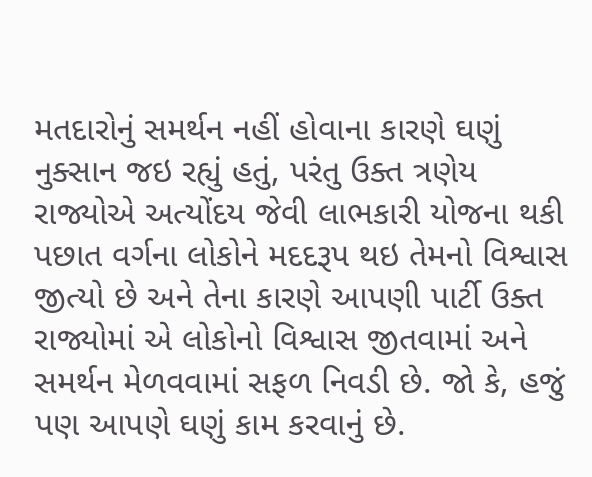મતદારોનું સમર્થન નહીં હોવાના કારણે ઘણું નુક્સાન જઇ રહ્યું હતું, પરંતુ ઉક્ત ત્રણેય રાજ્યોએ અત્યોંદય જેવી લાભકારી યોજના થકી પછાત વર્ગના લોકોને મદદરૂપ થઇ તેમનો વિશ્વાસ જીત્યો છે અને તેના કારણે આપણી પાર્ટી ઉક્ત રાજ્યોમાં એ લોકોનો વિશ્વાસ જીતવામાં અને સમર્થન મેળવવામાં સફળ નિવડી છે. જો કે, હજું પણ આપણે ઘણું કામ કરવાનું છે.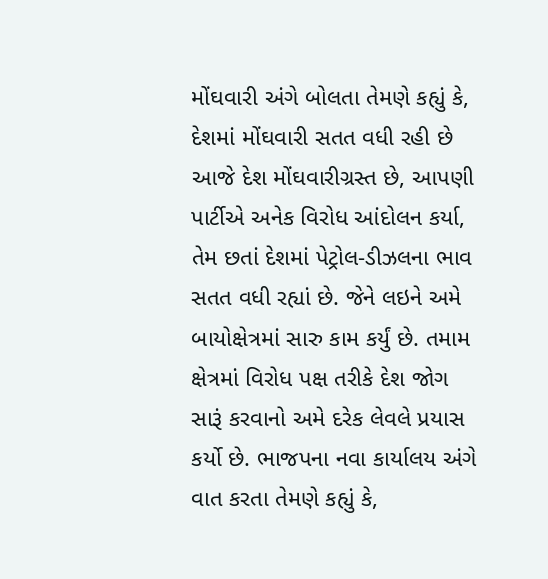મોંઘવારી અંગે બોલતા તેમણે કહ્યું કે, દેશમાં મોંઘવારી સતત વધી રહી છે આજે દેશ મોંઘવારીગ્રસ્ત છે, આપણી પાર્ટીએ અનેક વિરોધ આંદોલન કર્યા, તેમ છતાં દેશમાં પેટ્રોલ-ડીઝલના ભાવ સતત વધી રહ્યાં છે. જેને લઇને અમે બાયોક્ષેત્રમાં સારુ કામ કર્યું છે. તમામ ક્ષેત્રમાં વિરોધ પક્ષ તરીકે દેશ જોગ સારૂં કરવાનો અમે દરેક લેવલે પ્રયાસ કર્યો છે. ભાજપના નવા કાર્યાલય અંગે વાત કરતા તેમણે કહ્યું કે,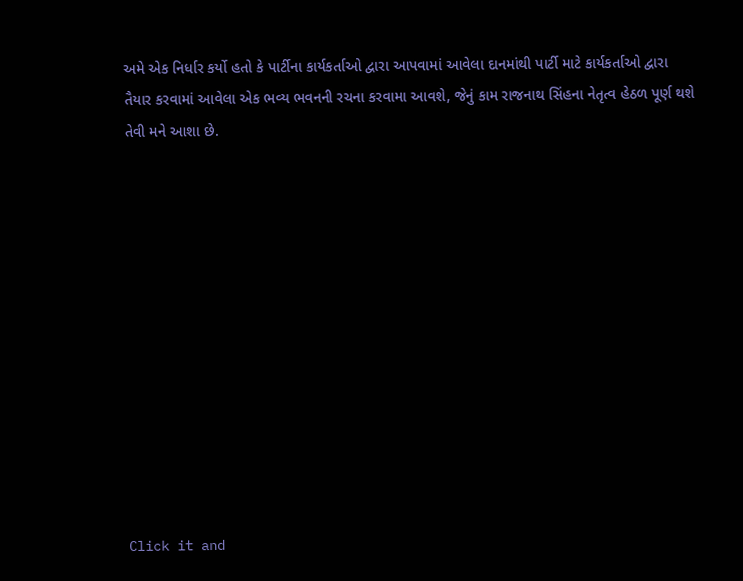અમે એક નિર્ધાર કર્યો હતો કે પાર્ટીના કાર્યકર્તાઓ દ્વારા આપવામાં આવેલા દાનમાંથી પાર્ટી માટે કાર્યકર્તાઓ દ્વારા તૈયાર કરવામાં આવેલા એક ભવ્ય ભવનની રચના કરવામા આવશે, જેનું કામ રાજનાથ સિંહના નેતૃત્વ હેઠળ પૂર્ણ થશે તેવી મને આશા છે.












Click it and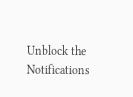Unblock the Notifications